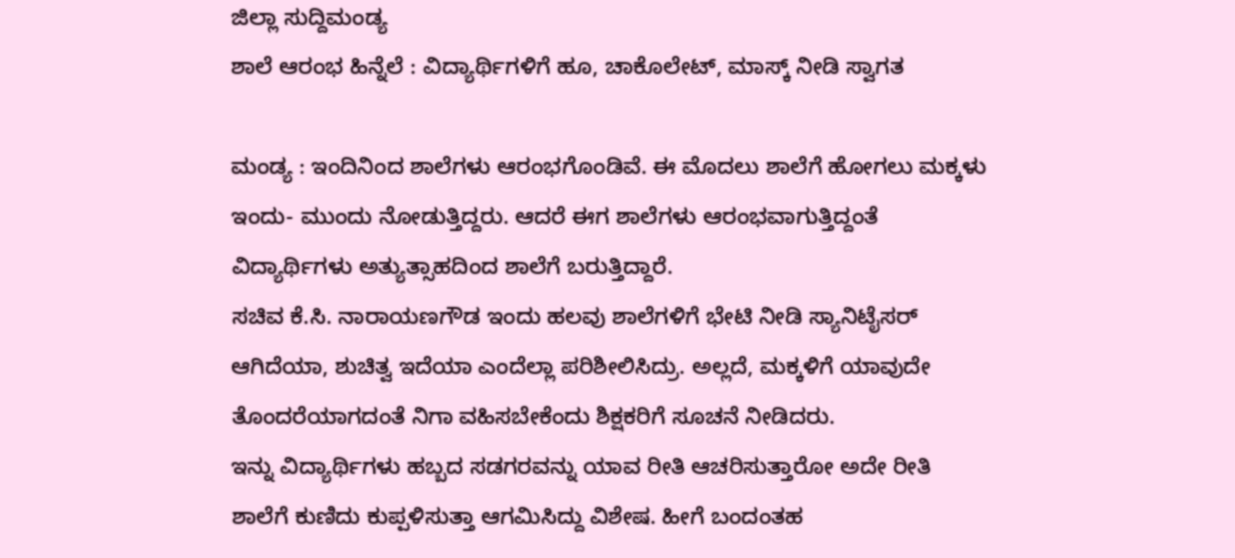ಜಿಲ್ಲಾ ಸುದ್ದಿಮಂಡ್ಯ
ಶಾಲೆ ಆರಂಭ ಹಿನ್ನೆಲೆ : ವಿದ್ಯಾರ್ಥಿಗಳಿಗೆ ಹೂ, ಚಾಕೊಲೇಟ್, ಮಾಸ್ಕ್ ನೀಡಿ ಸ್ವಾಗತ

ಮಂಡ್ಯ : ಇಂದಿನಿಂದ ಶಾಲೆಗಳು ಆರಂಭಗೊಂಡಿವೆ. ಈ ಮೊದಲು ಶಾಲೆಗೆ ಹೋಗಲು ಮಕ್ಕಳು ಇಂದು- ಮುಂದು ನೋಡುತ್ತಿದ್ದರು. ಆದರೆ ಈಗ ಶಾಲೆಗಳು ಆರಂಭವಾಗುತ್ತಿದ್ದಂತೆ ವಿದ್ಯಾರ್ಥಿಗಳು ಅತ್ಯುತ್ಸಾಹದಿಂದ ಶಾಲೆಗೆ ಬರುತ್ತಿದ್ದಾರೆ.
ಸಚಿವ ಕೆ.ಸಿ. ನಾರಾಯಣಗೌಡ ಇಂದು ಹಲವು ಶಾಲೆಗಳಿಗೆ ಭೇಟಿ ನೀಡಿ ಸ್ಯಾನಿಟೈಸರ್ ಆಗಿದೆಯಾ, ಶುಚಿತ್ವ ಇದೆಯಾ ಎಂದೆಲ್ಲಾ ಪರಿಶೀಲಿಸಿದ್ರು. ಅಲ್ಲದೆ, ಮಕ್ಕಳಿಗೆ ಯಾವುದೇ ತೊಂದರೆಯಾಗದಂತೆ ನಿಗಾ ವಹಿಸಬೇಕೆಂದು ಶಿಕ್ಷಕರಿಗೆ ಸೂಚನೆ ನೀಡಿದರು.
ಇನ್ನು ವಿದ್ಯಾರ್ಥಿಗಳು ಹಬ್ಬದ ಸಡಗರವನ್ನು ಯಾವ ರೀತಿ ಆಚರಿಸುತ್ತಾರೋ ಅದೇ ರೀತಿ ಶಾಲೆಗೆ ಕುಣಿದು ಕುಪ್ಪಳಿಸುತ್ತಾ ಆಗಮಿಸಿದ್ದು ವಿಶೇಷ. ಹೀಗೆ ಬಂದಂತಹ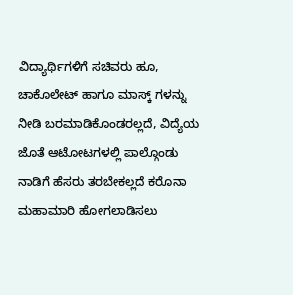ವಿದ್ಯಾರ್ಥಿಗಳಿಗೆ ಸಚಿವರು ಹೂ, ಚಾಕೊಲೇಟ್ ಹಾಗೂ ಮಾಸ್ಕ್ ಗಳನ್ನು ನೀಡಿ ಬರಮಾಡಿಕೊಂಡರಲ್ಲದೆ, ವಿದ್ಯೆಯ ಜೊತೆ ಆಟೋಟಗಳಲ್ಲಿ ಪಾಲ್ಗೊಂಡು ನಾಡಿಗೆ ಹೆಸರು ತರಬೇಕಲ್ಲದೆ ಕರೊನಾ ಮಹಾಮಾರಿ ಹೋಗಲಾಡಿಸಲು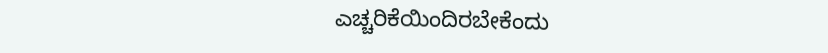ಎಚ್ಚರಿಕೆಯಿಂದಿರಬೇಕೆಂದು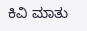ಕಿವಿ ಮಾತು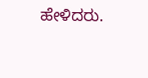ಹೇಳಿದರು.